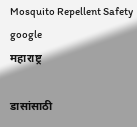Mosquito Repellent Safety google
महाराष्ट्र

डासांसाठी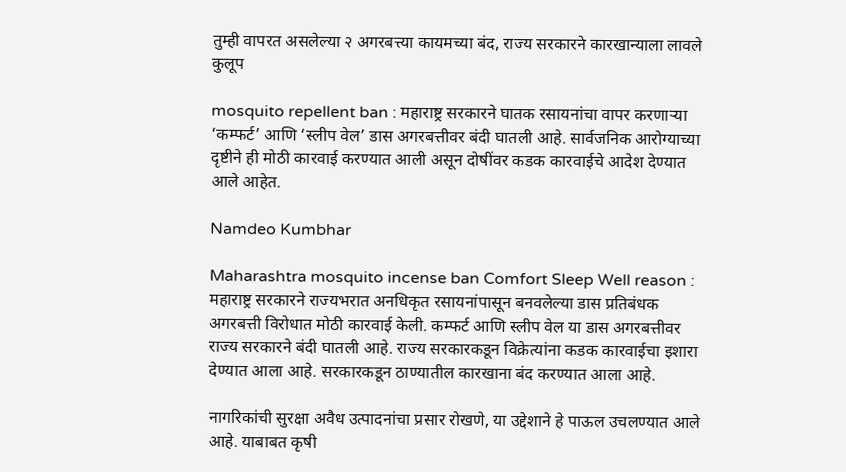तुम्ही वापरत असलेल्या २ अगरबत्त्या कायमच्या बंद, राज्य सरकारने कारखान्याला लावले कुलूप

mosquito repellent ban : महाराष्ट्र सरकारने घातक रसायनांचा वापर करणाऱ्या ‘कम्फर्ट’ आणि ‘स्लीप वेल’ डास अगरबत्तीवर बंदी घातली आहे. सार्वजनिक आरोग्याच्या दृष्टीने ही मोठी कारवाई करण्यात आली असून दोषींवर कडक कारवाईचे आदेश देण्यात आले आहेत.

Namdeo Kumbhar

Maharashtra mosquito incense ban Comfort Sleep Well reason : महाराष्ट्र सरकारने राज्यभरात अनधिकृत रसायनांपासून बनवलेल्या डास प्रतिबंधक अगरबत्ती विरोधात मोठी कारवाई केली. कम्फर्ट आणि स्लीप वेल या डास अगरबत्तीवर राज्य सरकारने बंदी घातली आहे. राज्य सरकारकडून विक्रेत्यांना कडक कारवाईचा इशारा देण्यात आला आहे. सरकारकडून ठाण्यातील कारखाना बंद करण्यात आला आहे.

नागरिकांची सुरक्षा अवैध उत्पादनांचा प्रसार रोखणे, या उद्देशाने हे पाऊल उचलण्यात आले आहे. याबाबत कृषी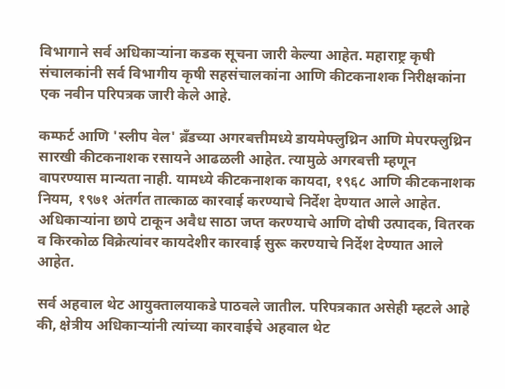विभागाने सर्व अधिकाऱ्यांना कडक सूचना जारी केल्या आहेत. महाराष्ट्र कृषी संचालकांनी सर्व विभागीय कृषी सहसंचालकांना आणि कीटकनाशक निरीक्षकांना एक नवीन परिपत्रक जारी केले आहे.

कम्फर्ट आणि 'स्लीप वेल' ब्रँडच्या अगरबत्तीमध्ये डायमेफ्लुथ्रिन आणि मेपरफ्लुथ्रिन सारखी कीटकनाशक रसायने आढळली आहेत. त्यामुळे अगरबत्ती म्हणून वापरण्यास मान्यता नाही. यामध्ये कीटकनाशक कायदा, १९६८ आणि कीटकनाशक नियम, १९७१ अंतर्गत तात्काळ कारवाई करण्याचे निर्देश देण्यात आले आहेत. अधिकाऱ्यांना छापे टाकून अवैध साठा जप्त करण्याचे आणि दोषी उत्पादक, वितरक व किरकोळ विक्रेत्यांवर कायदेशीर कारवाई सुरू करण्याचे निर्देश देण्यात आले आहेत.

सर्व अहवाल थेट आयुक्तालयाकडे पाठवले जातील. परिपत्रकात असेही म्हटले आहे की, क्षेत्रीय अधिकाऱ्यांनी त्यांच्या कारवाईचे अहवाल थेट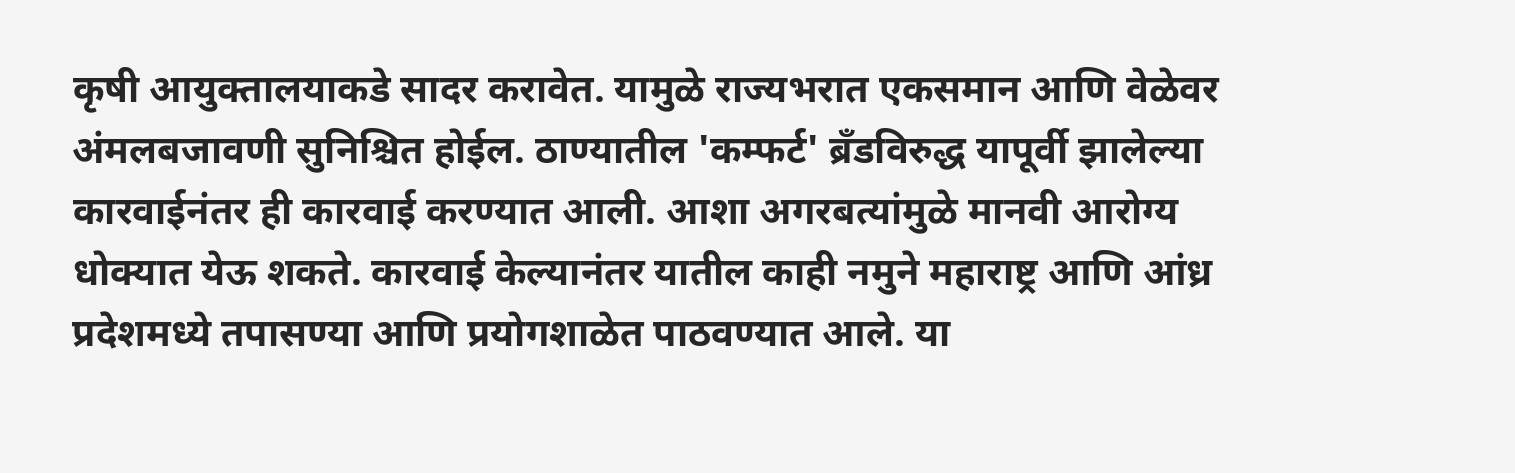कृषी आयुक्तालयाकडे सादर करावेत. यामुळे राज्यभरात एकसमान आणि वेळेवर अंमलबजावणी सुनिश्चित होईल. ठाण्यातील 'कम्फर्ट' ब्रँडविरुद्ध यापूर्वी झालेल्या कारवाईनंतर ही कारवाई करण्यात आली. आशा अगरबत्यांमुळे मानवी आरोग्य धोक्यात येऊ शकते. कारवाई केल्यानंतर यातील काही नमुने महाराष्ट्र आणि आंध्र प्रदेशमध्ये तपासण्या आणि प्रयोगशाळेत पाठवण्यात आले. या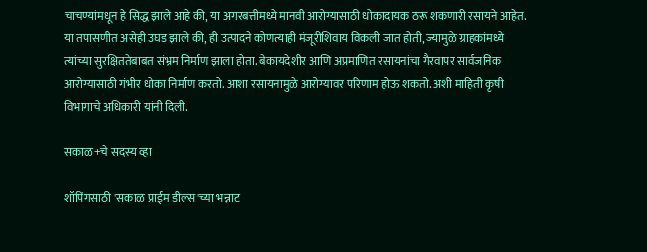चाचण्यांमधून हे सिद्ध झाले आहे की, या अगरबत्तीमध्ये मानवी आरोग्यासाठी धोकादायक ठरू शकणारी रसायने आहेत. या तपासणीत असेही उघड झाले की, ही उत्पादने कोणत्याही मंजूरीशिवाय विकली जात होती, ज्यामुळे ग्राहकांमध्ये त्यांच्या सुरक्षिततेबाबत संभ्रम निर्माण झाला होता. बेकायदेशीर आणि अप्रमाणित रसायनांचा गैरवापर सार्वजनिक आरोग्यासाठी गंभीर धोका निर्माण करतो. आशा रसायनामुळे आरोग्यावर परिणाम होऊ शकतो. अशी माहिती कृषी विभागाचे अधिकारी यांनी दिली.

सकाळ+चे सदस्य व्हा

शॉपिंगसाठी 'सकाळ प्राईम डील्स'च्या भन्नाट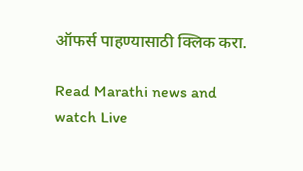ऑफर्स पाहण्यासाठी क्लिक करा.

Read Marathi news and watch Live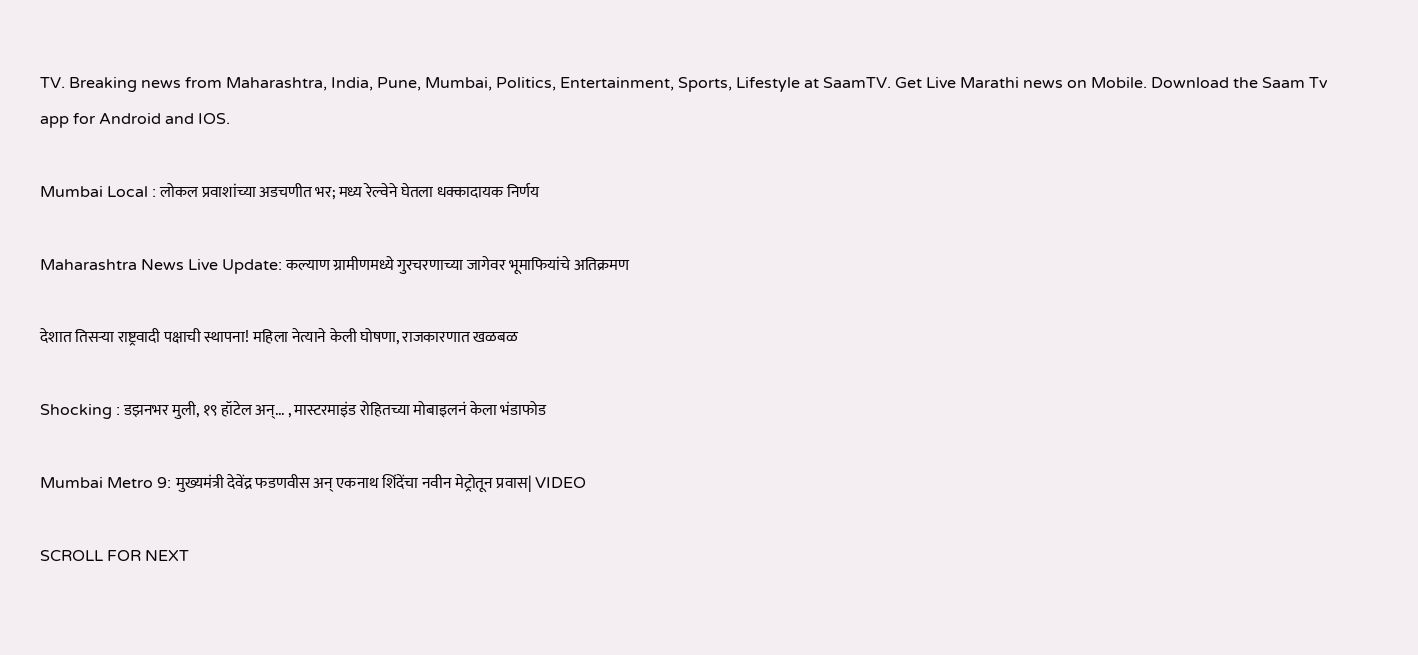TV. Breaking news from Maharashtra, India, Pune, Mumbai, Politics, Entertainment, Sports, Lifestyle at SaamTV. Get Live Marathi news on Mobile. Download the Saam Tv app for Android and IOS.

Mumbai Local : लोकल प्रवाशांच्या अडचणीत भर; मध्य रेल्वेने घेतला धक्कादायक निर्णय

Maharashtra News Live Update: कल्याण ग्रामीणमध्ये गुरचरणाच्या जागेवर भूमाफियांचे अतिक्रमण

देशात तिसऱ्या राष्ट्रवादी पक्षाची स्थापना! महिला नेत्याने केली घोषणा, राजकारणात खळबळ

Shocking : डझनभर मुली, १९ हॉटेल अन्... , मास्टरमाइंड रोहितच्या मोबाइलनं केला भंडाफोड

Mumbai Metro 9: मुख्यमंत्री देवेंद्र फडणवीस अन् एकनाथ शिंदेंचा नवीन मेट्रोतून प्रवास| VIDEO

SCROLL FOR NEXT